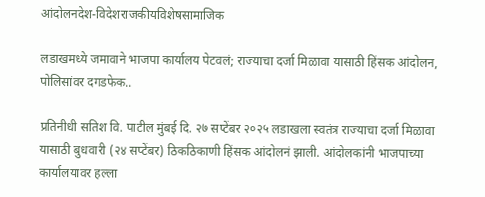आंदोलनदेश-विदेशराजकीयविशेषसामाजिक

लडाखमध्ये जमावाने भाजपा कार्यालय पेटवलं; राज्याचा दर्जा मिळावा यासाठी हिंसक आंदोलन, पोलिसांवर दगडफेक..

प्रतिनीधी सतिश वि. पाटील मुंबई दि. २७ सप्टेंबर २०२५ लडाखला स्वतंत्र राज्याचा दर्जा मिळावा यासाठी बुधवारी (२४ सप्टेंबर) ठिकठिकाणी हिंसक आंदोलनं झाली. आंदोलकांनी भाजपाच्या कार्यालयावर हल्ला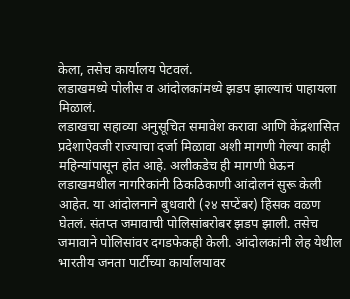केला, तसेच कार्यालय पेटवलं.
लडाखमध्ये पोलीस व आंदोलकांमध्ये झडप झाल्याचं पाहायला मिळालं.
लडाखचा सहाव्या अनुसूचित समावेश करावा आणि केंद्रशासित प्रदेशाऐवजी राज्याचा दर्जा मिळावा अशी मागणी गेल्या काही महिन्यांपासून होत आहे. अलीकडेच ही मागणी घेऊन लडाखमधील नागरिकांनी ठिकठिकाणी आंदोलनं सुरू केली आहेत. या आंदोलनाने बुधवारी (२४ सप्टेंबर) हिंसक वळण घेतलं. संतप्त जमावाची पोलिसांबरोबर झडप झाली. तसेच जमावाने पोलिसांवर दगडफेकही केली. आंदोलकांनी लेह येथील भारतीय जनता पार्टीच्या कार्यालयावर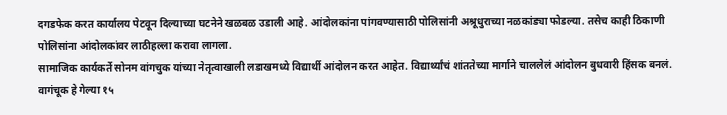दगडफेक करत कार्यालय पेटवून दिल्याच्या घटनेने खळबळ उडाली आहे. आंदोलकांना पांगवण्यासाठी पोलिसांनी अश्रूधुराच्या नळकांड्या फोडल्या. तसेच काही ठिकाणी पोलिसांना आंदोलकांवर लाठीहल्ला करावा लागला.
सामाजिक कार्यकर्ते सोनम वांगचुक यांच्या नेतृत्वाखाली लडाखमध्ये विद्यार्थी आंदोलन करत आहेत. विद्यार्थ्यांचं शांततेच्या मार्गाने चाललेलं आंदोलन बुधवारी हिंसक बनलं. वागंचूक हे गेल्या १५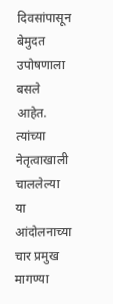दिवसांपासून बेमुदत उपोषणाला बसले आहेत. त्यांच्या नेतृत्वाखाली चाललेल्या या आंदोलनाच्या चार प्रमुख मागण्या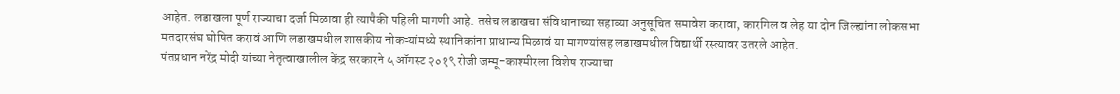आहेत. लडाखला पूर्ण राज्याचा दर्जा मिळावा ही त्यापैकी पहिली मागणी आहे. तसेच लडाखचा संविधानाच्या सहाव्या अनुसूचित समावेश करावा, कारगिल व लेह या दोन जिल्ह्यांना लोकसभा मतदारसंघ घोषित करावं आणि लडाखमधील शासकीय नोकऱ्यांमध्ये स्थानिकांना प्राधान्य मिळावं या मागण्यांसह लडाखमधील विद्यार्थी रस्त्यावर उतरले आहेत.
पंतप्रधान नरेंद्र मोदी यांच्या नेतृत्वाखालील केंद्र सरकारने ५ ऑगस्ट २०१९ रोजी जम्मू-काश्मीरला विशेष राज्याचा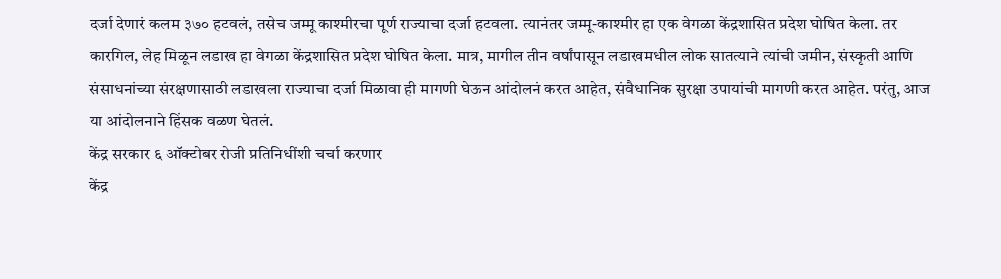दर्जा देणारं कलम ३७० हटवलं, तसेच जम्मू काश्मीरचा पूर्ण राज्याचा दर्जा हटवला. त्यानंतर जम्मू-काश्मीर हा एक वेगळा केंद्रशासित प्रदेश घोषित केला. तर कारगिल, लेह मिळून लडाख हा वेगळा केंद्रशासित प्रदेश घोषित केला. मात्र, मागील तीन वर्षांपासून लडाखमधील लोक सातत्याने त्यांची जमीन, संस्कृती आणि संसाधनांच्या संरक्षणासाठी लडाखला राज्याचा दर्जा मिळावा ही मागणी घेऊन आंदोलनं करत आहेत, संवैधानिक सुरक्षा उपायांची मागणी करत आहेत. परंतु, आज या आंदोलनाने हिंसक वळण घेतलं.
केंद्र सरकार ६ ऑक्टोबर रोजी प्रतिनिधींशी चर्चा करणार
केंद्र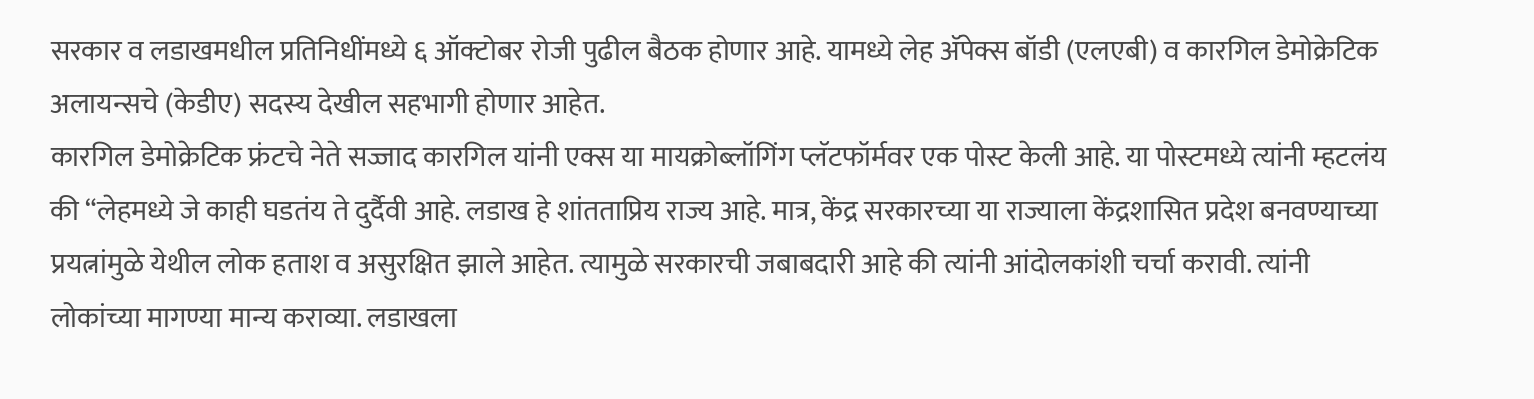सरकार व लडाखमधील प्रतिनिधींमध्ये ६ ऑक्टोबर रोजी पुढील बैठक होणार आहे. यामध्ये लेह अ‍ॅपेक्स बॉडी (एलएबी) व कारगिल डेमोक्रेटिक अलायन्सचे (केडीए) सदस्य देखील सहभागी होणार आहेत.
कारगिल डेमोक्रेटिक फ्रंटचे नेते सज्जाद कारगिल यांनी एक्स या मायक्रोब्लॉगिंग प्लॅटफॉर्मवर एक पोस्ट केली आहे. या पोस्टमध्ये त्यांनी म्हटलंय की “लेहमध्ये जे काही घडतंय ते दुर्दैवी आहे. लडाख हे शांतताप्रिय राज्य आहे. मात्र, केंद्र सरकारच्या या राज्याला केंद्रशासित प्रदेश बनवण्याच्या प्रयत्नांमुळे येथील लोक हताश व असुरक्षित झाले आहेत. त्यामुळे सरकारची जबाबदारी आहे की त्यांनी आंदोलकांशी चर्चा करावी. त्यांनी लोकांच्या मागण्या मान्य कराव्या. लडाखला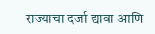राज्याचा दर्जा द्यावा आणि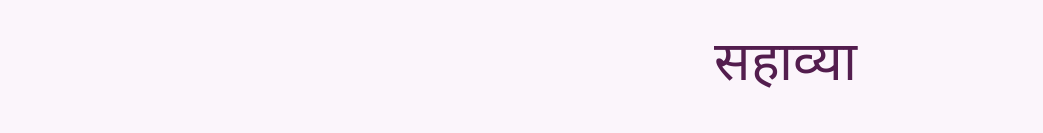सहाव्या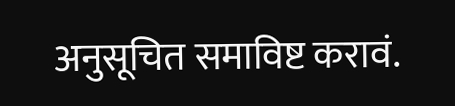अनुसूचित समाविष्ट करावं.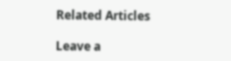Related Articles

Leave a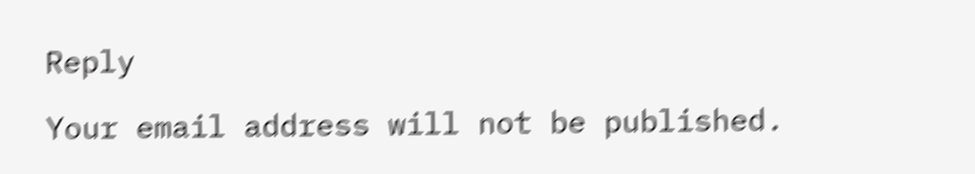Reply

Your email address will not be published.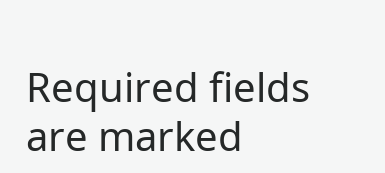Required fields are marked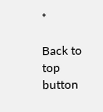*

Back to top button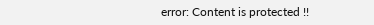error: Content is protected !!